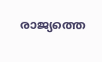രാജ്യത്തെ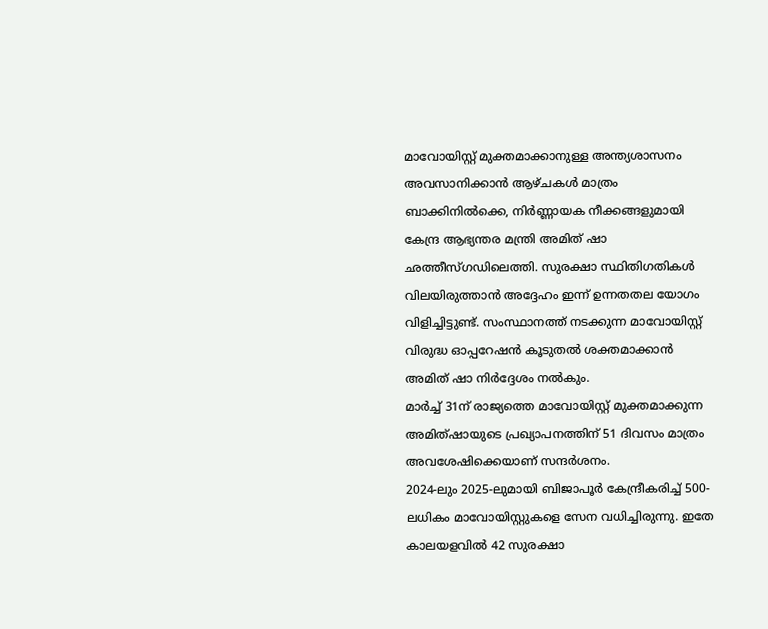മാവോയിസ്റ്റ് മുക്തമാക്കാനുള്ള അന്ത്യശാസനം അവസാനിക്കാൻ ആഴ്ചകൾ മാത്രം ബാക്കിനിൽക്കെ, നിർണ്ണായക നീക്കങ്ങളുമായി കേന്ദ്ര ആഭ്യന്തര മന്ത്രി അമിത് ഷാ ഛത്തീസ്ഗഡിലെത്തി. സുരക്ഷാ സ്ഥിതിഗതികൾ വിലയിരുത്താൻ അദ്ദേഹം ഇന്ന് ഉന്നതതല യോഗം വിളിച്ചിട്ടുണ്ട്. സംസ്ഥാനത്ത് നടക്കുന്ന മാവോയിസ്റ്റ് വിരുദ്ധ ഓപ്പറേഷൻ കൂടുതൽ ശക്തമാക്കാൻ അമിത് ഷാ നിർദ്ദേശം നൽകും.
മാർച്ച് 31ന് രാജ്യത്തെ മാവോയിസ്റ്റ് മുക്തമാക്കുന്ന അമിത്ഷായുടെ പ്രഖ്യാപനത്തിന് 51 ദിവസം മാത്രം അവശേഷിക്കെയാണ് സന്ദർശനം.
2024-ലും 2025-ലുമായി ബിജാപൂർ കേന്ദ്രീകരിച്ച് 500-ലധികം മാവോയിസ്റ്റുകളെ സേന വധിച്ചിരുന്നു. ഇതേ കാലയളവിൽ 42 സുരക്ഷാ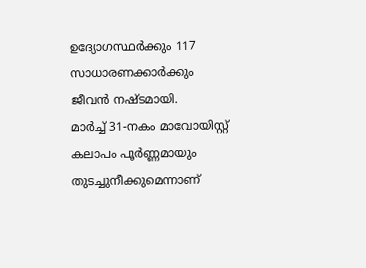ഉദ്യോഗസ്ഥർക്കും 117 സാധാരണക്കാർക്കും ജീവൻ നഷ്ടമായി.
മാർച്ച് 31-നകം മാവോയിസ്റ്റ് കലാപം പൂർണ്ണമായും തുടച്ചുനീക്കുമെന്നാണ്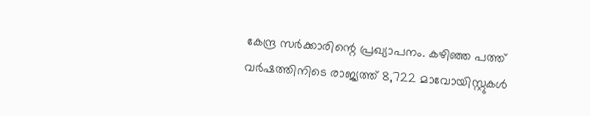കേന്ദ്ര സർക്കാരിന്റെ പ്രഖ്യാപനം. കഴിഞ്ഞ പത്ത് വർഷത്തിനിടെ രാജ്യത്ത് 8,722 മാവോയിസ്റ്റുകൾ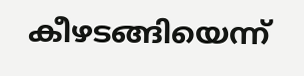കീഴടങ്ങിയെന്ന്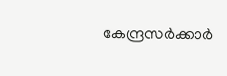കേന്ദ്രസർക്കാർ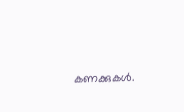കണക്കുകൾ.